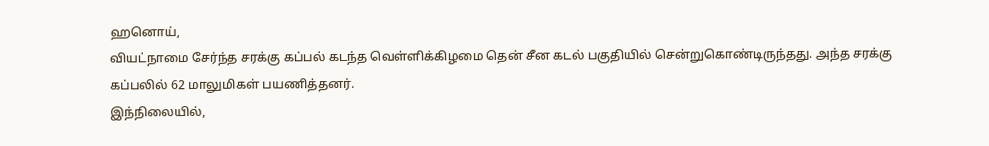ஹனொய்,
வியட்நாமை சேர்ந்த சரக்கு கப்பல் கடந்த வெள்ளிக்கிழமை தென் சீன கடல் பகுதியில் சென்றுகொண்டிருந்தது. அந்த சரக்கு கப்பலில் 62 மாலுமிகள் பயணித்தனர்.
இந்நிலையில்,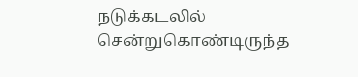நடுக்கடலில் சென்றுகொண்டிருந்த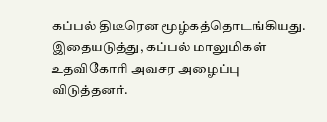கப்பல் திடீரென மூழ்கத்தொடங்கியது. இதையடுத்து, கப்பல் மாலுமிகள் உதவிகோரி அவசர அழைப்பு விடுத்தனர்.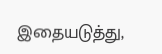இதையடுத்து,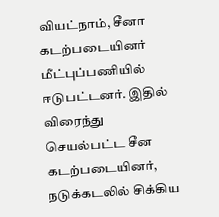வியட்நாம், சீனா கடற்படையினர் மீட்புப்பணியில் ஈடுபட்டனர். இதில் விரைந்து செயல்பட்ட சீன கடற்படையினர், நடுக்கடலில் சிக்கிய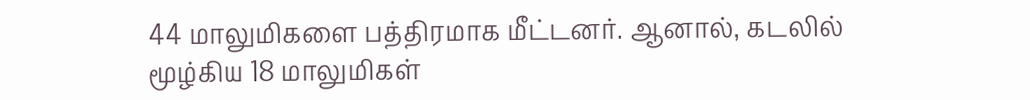44 மாலுமிகளை பத்திரமாக மீட்டனர். ஆனால், கடலில் மூழ்கிய 18 மாலுமிகள்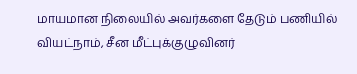மாயமான நிலையில் அவர்களை தேடும் பணியில் வியட்நாம், சீன மீட்புக்குழுவினர்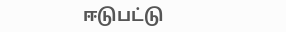ஈடுபட்டு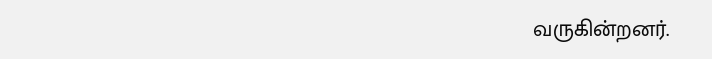வருகின்றனர்.